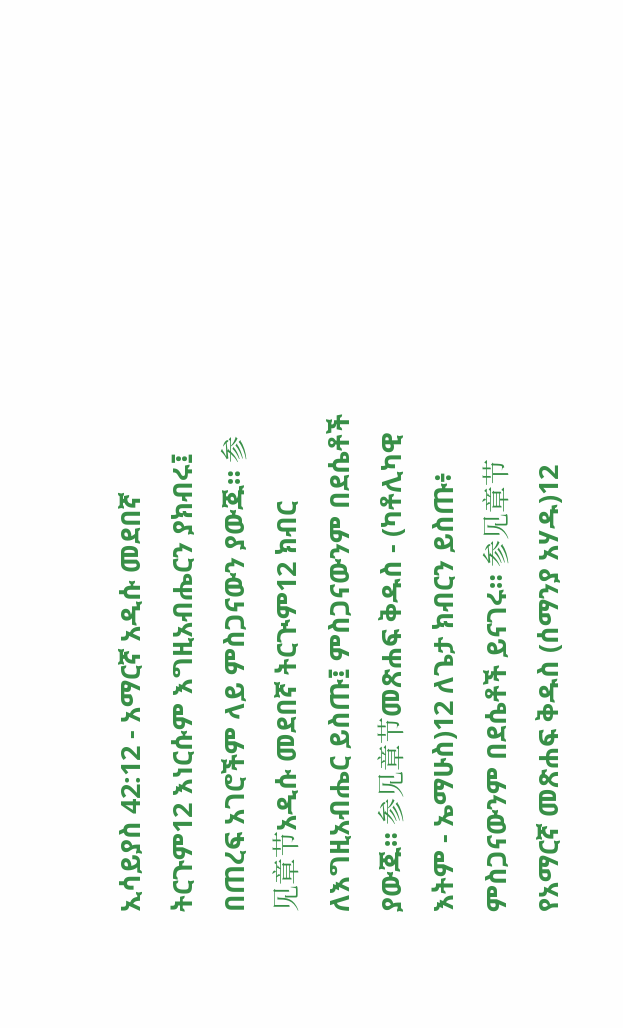ኢሳይያስ 42:12 - አማርኛ አዲሱ መደበኛ ትርጉም12 እነርሱም እግዚአብሔርን ያክብሩ፤ በጠረፍ አገሮችም ላይ ምስጋናውን ያውጁ። 参见章节አዲሱ መደበኛ ትርጒም12 ክብር ለእግዚአብሔር ይስጡ፤ ምስጋናውንም በደሴቶች ያውጁ። 参见章节መጽሐፍ ቅዱስ - (ካቶሊካዊ እትም - ኤማሁስ)12 ለጌታ ክብርን ይስጡ፥ ምስጋናውንም በደሴቶች ይናገሩ። 参见章节የአማርኛ መጽሐፍ ቅዱስ (ሰማንያ አሃዱ)12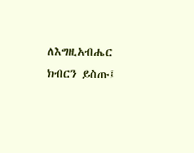ለእግዚአብሔር ክብርን ይስጡ፤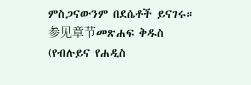ምስጋናውንም በደሴቶች ይናገሩ። 参见章节መጽሐፍ ቅዱስ (የብሉይና የሐዲስ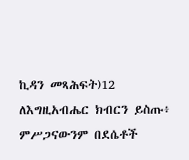ኪዳን መጻሕፍት)12 ለእግዚአብሔር ክብርን ይስጡ፥ ምሥጋናውንም በደሴቶች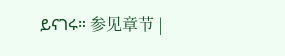ይናገሩ። 参见章节 |